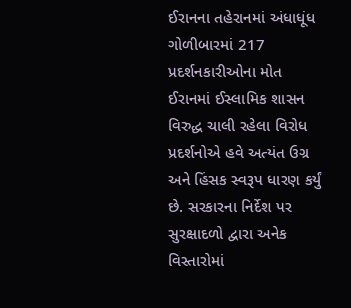ઈરાનના તહેરાનમાં અંધાધૂંધ ગોળીબારમાં 217 પ્રદર્શનકારીઓના મોત
ઈરાનમાં ઈસ્લામિક શાસન વિરુદ્ધ ચાલી રહેલા વિરોધ પ્રદર્શનોએ હવે અત્યંત ઉગ્ર અને હિંસક સ્વરૂપ ધારણ કર્યું છે. સરકારના નિર્દેશ પર સુરક્ષાદળો દ્વારા અનેક વિસ્તારોમાં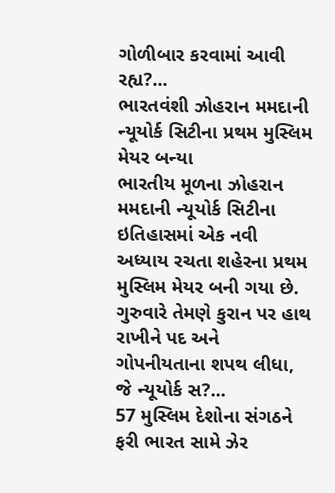ગોળીબાર કરવામાં આવી રહ્ય?...
ભારતવંશી ઝોહરાન મમદાની ન્યૂયોર્ક સિટીના પ્રથમ મુસ્લિમ મેયર બન્યા
ભારતીય મૂળના ઝોહરાન મમદાની ન્યૂયોર્ક સિટીના ઇતિહાસમાં એક નવી અધ્યાય રચતા શહેરના પ્રથમ મુસ્લિમ મેયર બની ગયા છે. ગુરુવારે તેમણે કુરાન પર હાથ રાખીને પદ અને ગોપનીયતાના શપથ લીધા, જે ન્યૂયોર્ક સ?...
57 મુસ્લિમ દેશોના સંગઠને ફરી ભારત સામે ઝેર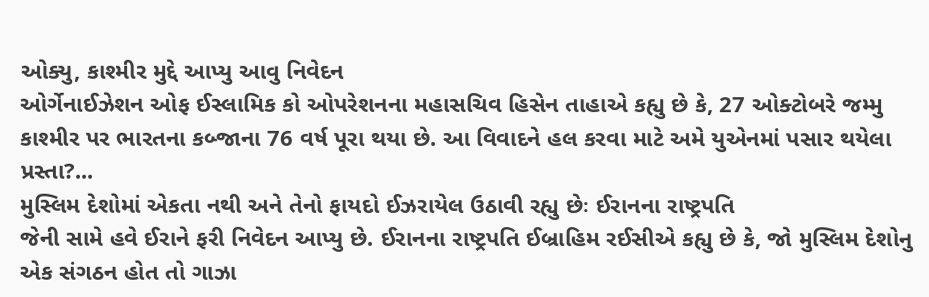ઓક્યુ, કાશ્મીર મુદ્દે આપ્યુ આવુ નિવેદન
ઓર્ગેનાઈઝેશન ઓફ ઈસ્લામિક કો ઓપરેશનના મહાસચિવ હિસેન તાહાએ કહ્યુ છે કે, 27 ઓક્ટોબરે જમ્મુ કાશ્મીર પર ભારતના કબ્જાના 76 વર્ષ પૂરા થયા છે. આ વિવાદને હલ કરવા માટે અમે યુએનમાં પસાર થયેલા પ્રસ્તા?...
મુસ્લિમ દેશોમાં એકતા નથી અને તેનો ફાયદો ઈઝરાયેલ ઉઠાવી રહ્યુ છેઃ ઈરાનના રાષ્ટ્રપતિ
જેની સામે હવે ઈરાને ફરી નિવેદન આપ્યુ છે. ઈરાનના રાષ્ટ્રપતિ ઈબ્રાહિમ રઈસીએ કહ્યુ છે કે, જો મુસ્લિમ દેશોનુ એક સંગઠન હોત તો ગાઝા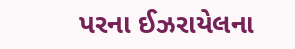પરના ઈઝરાયેલના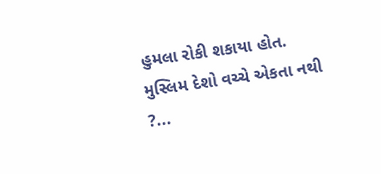હુમલા રોકી શકાયા હોત. મુસ્લિમ દેશો વચ્ચે એકતા નથી ?...